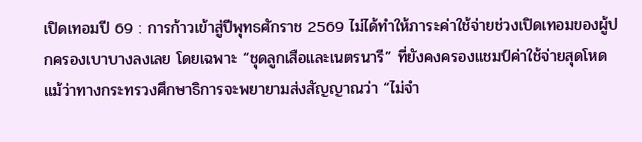เปิดเทอมปี 69 : การก้าวเข้าสู่ปีพุทธศักราช 2569 ไม่ได้ทำให้ภาระค่าใช้จ่ายช่วงเปิดเทอมของผู้ปกครองเบาบางลงเลย โดยเฉพาะ “ชุดลูกเสือและเนตรนารี” ที่ยังคงครองแชมป์ค่าใช้จ่ายสุดโหด แม้ว่าทางกระทรวงศึกษาธิการจะพยายามส่งสัญญาณว่า “ไม่จำ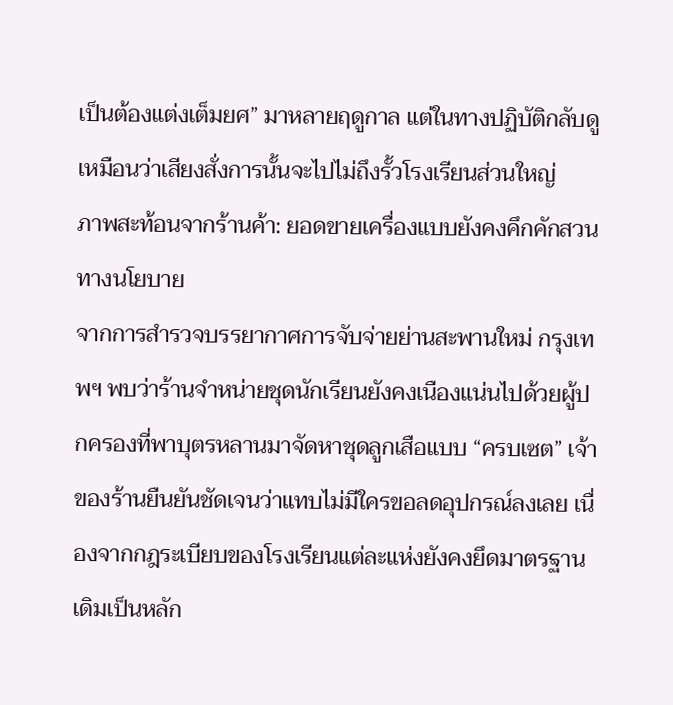เป็นต้องแต่งเต็มยศ” มาหลายฤดูกาล แต่ในทางปฏิบัติกลับดูเหมือนว่าเสียงสั่งการนั้นจะไปไม่ถึงรั้วโรงเรียนส่วนใหญ่
ภาพสะท้อนจากร้านค้า: ยอดขายเครื่องแบบยังคงคึกคักสวนทางนโยบาย
จากการสำรวจบรรยากาศการจับจ่ายย่านสะพานใหม่ กรุงเทพฯ พบว่าร้านจำหน่ายชุดนักเรียนยังคงเนืองแน่นไปด้วยผู้ปกครองที่พาบุตรหลานมาจัดหาชุดลูกเสือแบบ “ครบเซต” เจ้าของร้านยืนยันชัดเจนว่าแทบไม่มีใครขอลดอุปกรณ์ลงเลย เนื่องจากกฎระเบียบของโรงเรียนแต่ละแห่งยังคงยึดมาตรฐานเดิมเป็นหลัก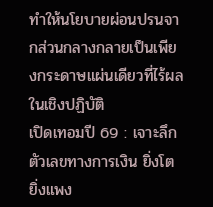ทำให้นโยบายผ่อนปรนจากส่วนกลางกลายเป็นเพียงกระดาษแผ่นเดียวที่ไร้ผลในเชิงปฏิบัติ
เปิดเทอมปี 69 : เจาะลึกตัวเลขทางการเงิน ยิ่งโต ยิ่งแพง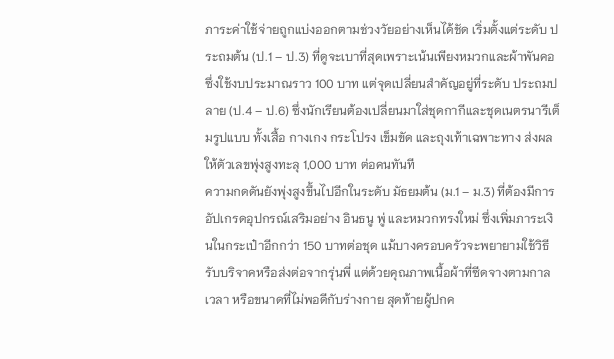ภาระค่าใช้จ่ายถูกแบ่งออกตามช่วงวัยอย่างเห็นได้ชัด เริ่มตั้งแต่ระดับ ประถมต้น (ป.1 – ป.3) ที่ดูจะเบาที่สุดเพราะเน้นเพียงหมวกและผ้าพันคอซึ่งใช้งบประมาณราว 100 บาท แต่จุดเปลี่ยนสำคัญอยู่ที่ระดับ ประถมปลาย (ป.4 – ป.6) ซึ่งนักเรียนต้องเปลี่ยนมาใส่ชุดกากีและชุดเนตรนารีเต็มรูปแบบ ทั้งเสื้อ กางเกง กระโปรง เข็มขัด และถุงเท้าเฉพาะทาง ส่งผลให้ตัวเลขพุ่งสูงทะลุ 1,000 บาท ต่อคนทันที
ความกดดันยังพุ่งสูงขึ้นไปอีกในระดับ มัธยมต้น (ม.1 – ม.3) ที่ต้องมีการอัปเกรดอุปกรณ์เสริมอย่าง อินธนู พู่ และหมวกทรงใหม่ ซึ่งเพิ่มภาระเงินในกระเป๋าอีกกว่า 150 บาทต่อชุด แม้บางครอบครัวจะพยายามใช้วิธีรับบริจาคหรือส่งต่อจากรุ่นพี่ แต่ด้วยคุณภาพเนื้อผ้าที่ซีดจางตามกาลเวลา หรือขนาดที่ไม่พอดีกับร่างกาย สุดท้ายผู้ปกค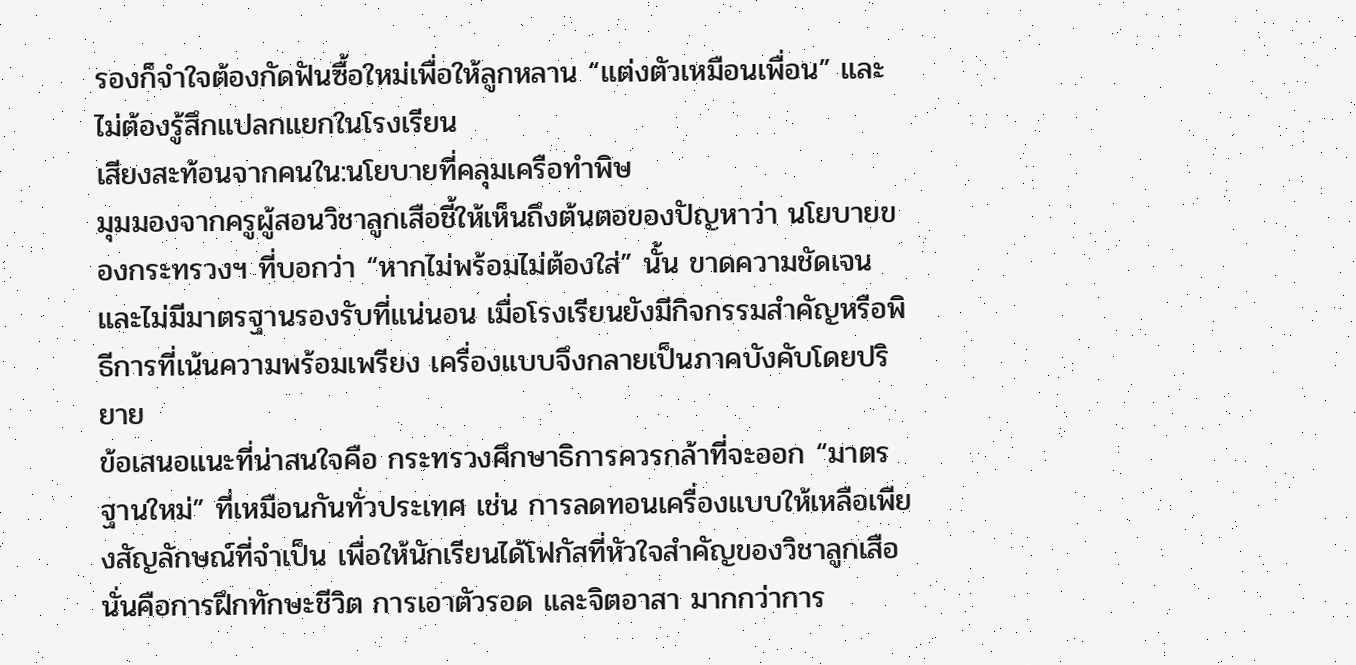รองก็จำใจต้องกัดฟันซื้อใหม่เพื่อให้ลูกหลาน “แต่งตัวเหมือนเพื่อน” และไม่ต้องรู้สึกแปลกแยกในโรงเรียน
เสียงสะท้อนจากคนใน:นโยบายที่คลุมเครือทำพิษ
มุมมองจากครูผู้สอนวิชาลูกเสือชี้ให้เห็นถึงต้นตอของปัญหาว่า นโยบายของกระทรวงฯ ที่บอกว่า “หากไม่พร้อมไม่ต้องใส่” นั้น ขาดความชัดเจนและไม่มีมาตรฐานรองรับที่แน่นอน เมื่อโรงเรียนยังมีกิจกรรมสำคัญหรือพิธีการที่เน้นความพร้อมเพรียง เครื่องแบบจึงกลายเป็นภาคบังคับโดยปริยาย
ข้อเสนอแนะที่น่าสนใจคือ กระทรวงศึกษาธิการควรกล้าที่จะออก “มาตรฐานใหม่” ที่เหมือนกันทั่วประเทศ เช่น การลดทอนเครื่องแบบให้เหลือเพียงสัญลักษณ์ที่จำเป็น เพื่อให้นักเรียนได้โฟกัสที่หัวใจสำคัญของวิชาลูกเสือ นั่นคือการฝึกทักษะชีวิต การเอาตัวรอด และจิตอาสา มากกว่าการ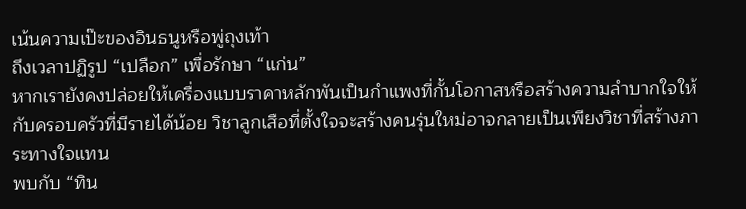เน้นความเป๊ะของอินธนูหรือพู่ถุงเท้า
ถึงเวลาปฏิรูป “เปลือก” เพื่อรักษา “แก่น”
หากเรายังคงปล่อยให้เครื่องแบบราคาหลักพันเป็นกำแพงที่กั้นโอกาสหรือสร้างความลำบากใจให้กับครอบครัวที่มีรายได้น้อย วิชาลูกเสือที่ตั้งใจจะสร้างคนรุ่นใหม่อาจกลายเป็นเพียงวิชาที่สร้างภาระทางใจแทน
พบกับ “ทิน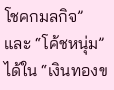โชคกมลกิจ” และ “โค้ชหนุ่ม” ได้ใน “เงินทองข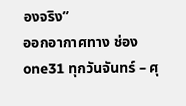องจริง”
ออกอากาศทาง ช่อง one31 ทุกวันจันทร์ – ศุ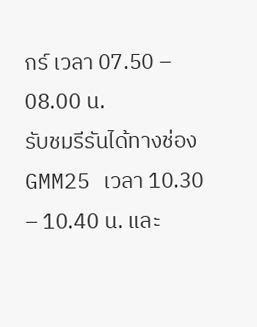กร์ เวลา 07.50 – 08.00 น.
รับชมรีรันได้ทางช่อง GMM25 เวลา 10.30 – 10.40 น. และ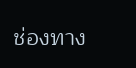ช่องทาง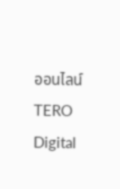ออนไลน์ TERO Digital